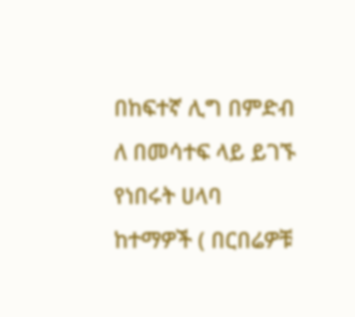በከፍተኛ ሊግ በምድብ ለ በመሳተፍ ላይ ይገኙ የነበሩት ሀላባ ከተማዎች ( በርበሬዎቹ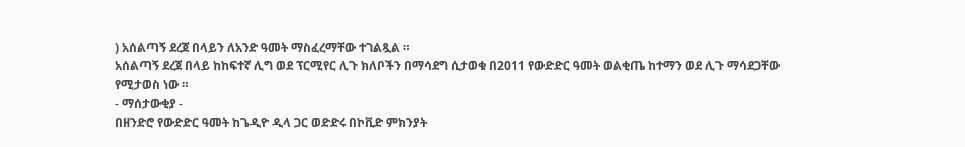) አሰልጣኝ ደረጀ በላይን ለአንድ ዓመት ማስፈረማቸው ተገልጿል ።
አሰልጣኝ ደረጀ በላይ ከከፍተኛ ሊግ ወደ ፕርሚየር ሊጉ ክለቦችን በማሳደግ ሲታወቁ በ2011 የውድድር ዓመት ወልቂጤ ከተማን ወደ ሊጉ ማሳደጋቸው የሚታወስ ነው ።
- ማሰታውቂያ -
በዘንድሮ የውድድር ዓመት ከጌዲዮ ዲላ ጋር ወድድሩ በኮቪድ ምክንያት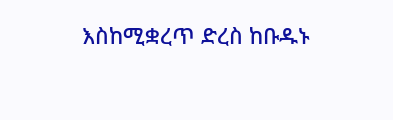እስከሚቋረጥ ድረስ ከቡዱኑ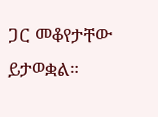ጋር መቆየታቸው ይታወቋል።